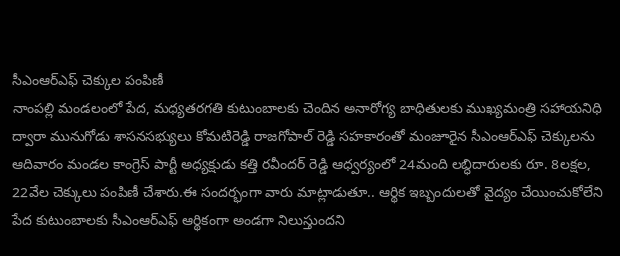సీఎంఆర్ఎఫ్ చెక్కుల పంపిణీ
నాంపల్లి మండలంలో పేద, మధ్యతరగతి కుటుంబాలకు చెందిన అనారోగ్య బాధితులకు ముఖ్యమంత్రి సహాయనిధి ద్వారా మునుగోడు శాసనసభ్యులు కోమటిరెడ్డి రాజగోపాల్ రెడ్డి సహకారంతో మంజూరైన సీఎంఆర్ఎఫ్ చెక్కులను ఆదివారం మండల కాంగ్రెస్ పార్టీ అధ్యక్షుడు కత్తి రవీందర్ రెడ్డి ఆధ్వర్యంలో 24మంది లబ్ధిదారులకు రూ. 8లక్షల, 22వేల చెక్కులు పంపిణీ చేశారు.ఈ సందర్భంగా వారు మాట్లాడుతూ.. ఆర్థిక ఇబ్బందులతో వైద్యం చేయించుకోలేని పేద కుటుంబాలకు సీఎంఆర్ఎఫ్ ఆర్థికంగా అండగా నిలుస్తుందని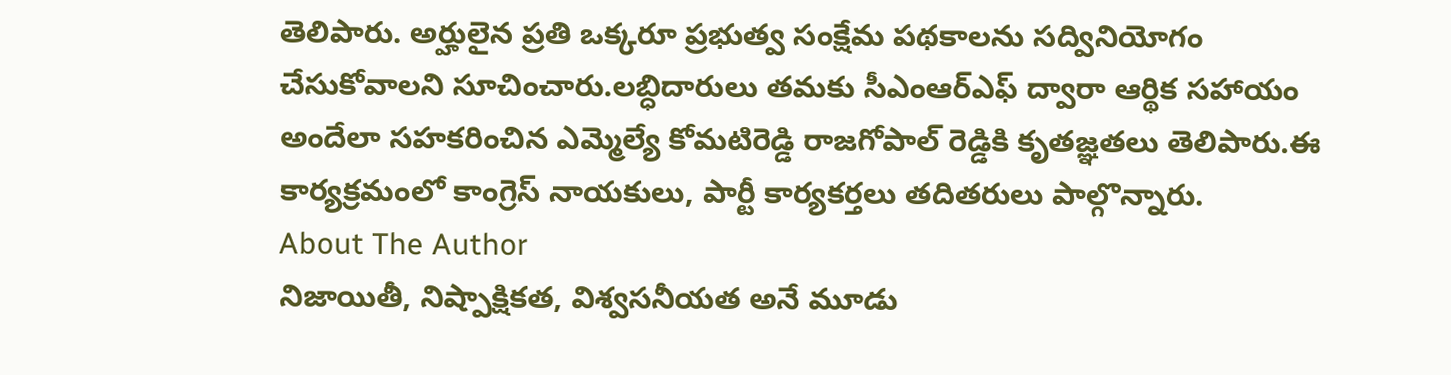తెలిపారు. అర్హులైన ప్రతి ఒక్కరూ ప్రభుత్వ సంక్షేమ పథకాలను సద్వినియోగం చేసుకోవాలని సూచించారు.లబ్ధిదారులు తమకు సీఎంఆర్ఎఫ్ ద్వారా ఆర్థిక సహాయం అందేలా సహకరించిన ఎమ్మెల్యే కోమటిరెడ్డి రాజగోపాల్ రెడ్డికి కృతజ్ఞతలు తెలిపారు.ఈ కార్యక్రమంలో కాంగ్రెస్ నాయకులు, పార్టీ కార్యకర్తలు తదితరులు పాల్గొన్నారు.
About The Author
నిజాయితీ, నిష్పాక్షికత, విశ్వసనీయత అనే మూడు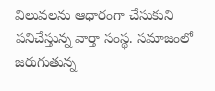విలువలను ఆధారంగా చేసుకుని పనిచేస్తున్న వార్తా సంస్థ. సమాజంలో జరుగుతున్న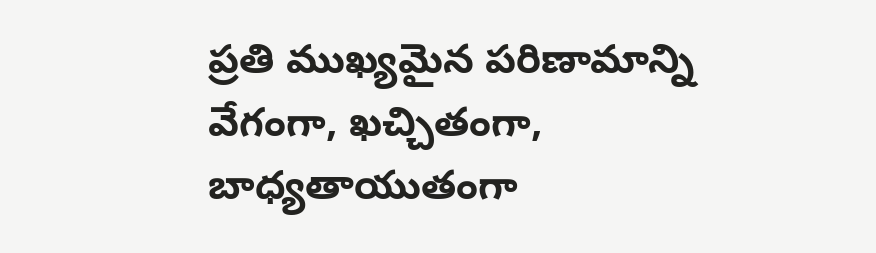ప్రతి ముఖ్యమైన పరిణామాన్ని వేగంగా, ఖచ్చితంగా, బాధ్యతాయుతంగా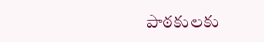పాఠకులకు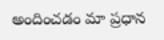అందించడం మా ప్రధాన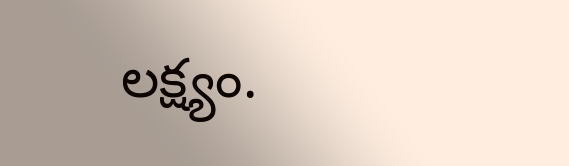లక్ష్యం.